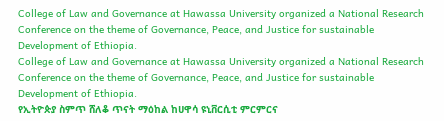College of Law and Governance at Hawassa University organized a National Research Conference on the theme of Governance, Peace, and Justice for sustainable Development of Ethiopia.
College of Law and Governance at Hawassa University organized a National Research Conference on the theme of Governance, Peace, and Justice for sustainable Development of Ethiopia.
የኢትዮጵያ ስምጥ ሸለቆ ጥናት ማዕከል ከሀዋሳ ዩኒቨርሲቲ ምርምርና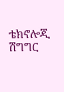ቴክኖሎጂ ሽግግር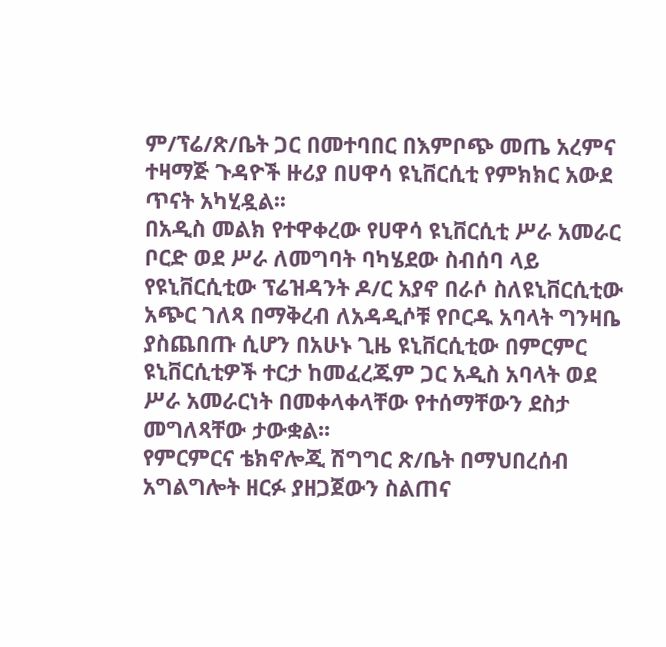ም/ፕሬ/ጽ/ቤት ጋር በመተባበር በእምቦጭ መጤ አረምና ተዛማጅ ጉዳዮች ዙሪያ በሀዋሳ ዩኒቨርሲቲ የምክክር አውደ ጥናት አካሂዷል፡፡
በአዲስ መልክ የተዋቀረው የሀዋሳ ዩኒቨርሲቲ ሥራ አመራር ቦርድ ወደ ሥራ ለመግባት ባካሄደው ስብሰባ ላይ የዩኒቨርሲቲው ፕሬዝዳንት ዶ/ር አያኖ በራሶ ስለዩኒቨርሲቲው አጭር ገለጻ በማቅረብ ለአዳዲሶቹ የቦርዱ አባላት ግንዛቤ ያስጨበጡ ሲሆን በአሁኑ ጊዜ ዩኒቨርሲቲው በምርምር ዩኒቨርሲቲዎች ተርታ ከመፈረጁም ጋር አዲስ አባላት ወደ ሥራ አመራርነት በመቀላቀላቸው የተሰማቸውን ደስታ መግለጻቸው ታውቋል፡፡
የምርምርና ቴክኖሎጂ ሽግግር ጽ/ቤት በማህበረሰብ አግልግሎት ዘርፉ ያዘጋጀውን ስልጠና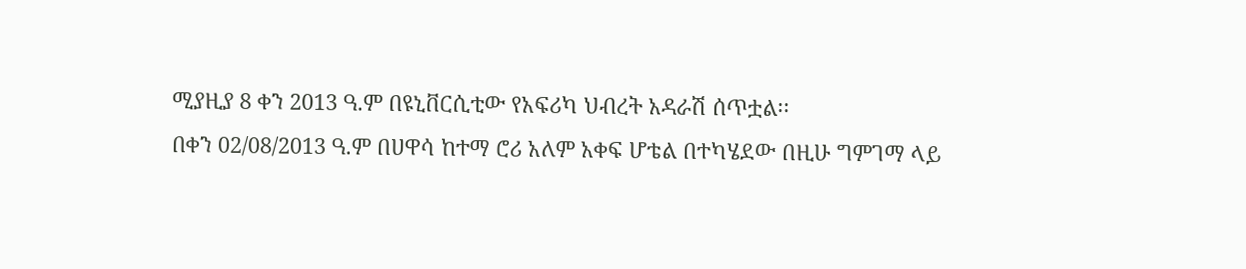ሚያዚያ 8 ቀን 2013 ዓ.ም በዩኒቨርሲቲው የአፍሪካ ህብረት አዳራሽ ሰጥቷል፡፡
በቀን 02/08/2013 ዓ.ም በሀዋሳ ከተማ ሮሪ አለም አቀፍ ሆቴል በተካሄደው በዚሁ ግምገማ ላይ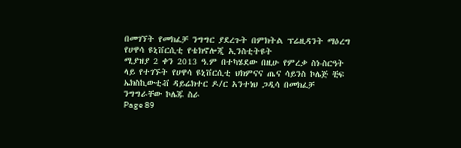በመገኘት የመክፈቻ ንግግር ያደረጉት በምክትል ፕሬዚዳንት ማዕረግ የሀዋሳ ዩኒቨርሲቲ የቴክኖሎጂ ኢንስቲትዩት
ሚያዝያ 2 ቀን 2013 ዓ.ም በተካሄደው በዚሁ የምረቃ ስነ-ስርዓት ላይ የተገኙት የሀዋሳ ዩኒቨርሲቲ ህክምናና ጤና ሳይንስ ኮሌጅ ቺፍ ኤክስኪውቲቭ ዳይሬክተር ዶ/ር አንተነህ ጋዲሳ በመክፈቻ ንግግራቸው ኮሌጁ ስራ
Page 89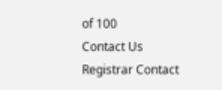of 100
Contact Us
Registrar Contact